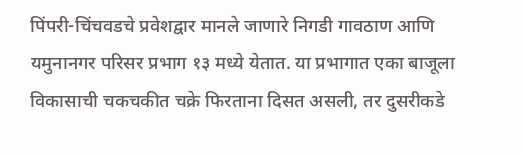पिंपरी-चिंचवडचे प्रवेशद्वार मानले जाणारे निगडी गावठाण आणि यमुनानगर परिसर प्रभाग १३ मध्ये येतात. या प्रभागात एका बाजूला विकासाची चकचकीत चक्रे फिरताना दिसत असली, तर दुसरीकडे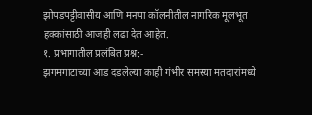झोपडपट्टीवासीय आणि मनपा कॉलनीतील नागरिक मूलभूत हक्कांसाठी आजही लढा देत आहेत.
१. प्रभागातील प्रलंबित प्रश्न:-
झगमगाटाच्या आड दडलेल्या काही गंभीर समस्या मतदारांमध्ये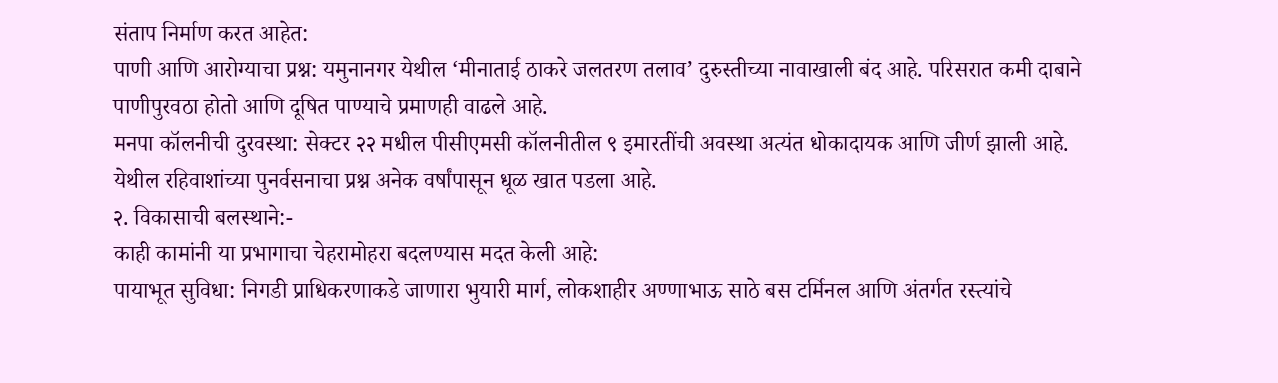संताप निर्माण करत आहेत:
पाणी आणि आरोग्याचा प्रश्न: यमुनानगर येथील ‘मीनाताई ठाकरे जलतरण तलाव’ दुरुस्तीच्या नावाखाली बंद आहे. परिसरात कमी दाबाने पाणीपुरवठा होतो आणि दूषित पाण्याचे प्रमाणही वाढले आहे.
मनपा कॉलनीची दुरवस्था: सेक्टर २२ मधील पीसीएमसी कॉलनीतील ९ इमारतींची अवस्था अत्यंत धोकादायक आणि जीर्ण झाली आहे. येथील रहिवाशांच्या पुनर्वसनाचा प्रश्न अनेक वर्षांपासून धूळ खात पडला आहे.
२. विकासाची बलस्थाने:-
काही कामांनी या प्रभागाचा चेहरामोहरा बदलण्यास मदत केली आहे:
पायाभूत सुविधा: निगडी प्राधिकरणाकडे जाणारा भुयारी मार्ग, लोकशाहीर अण्णाभाऊ साठे बस टर्मिनल आणि अंतर्गत रस्त्यांचे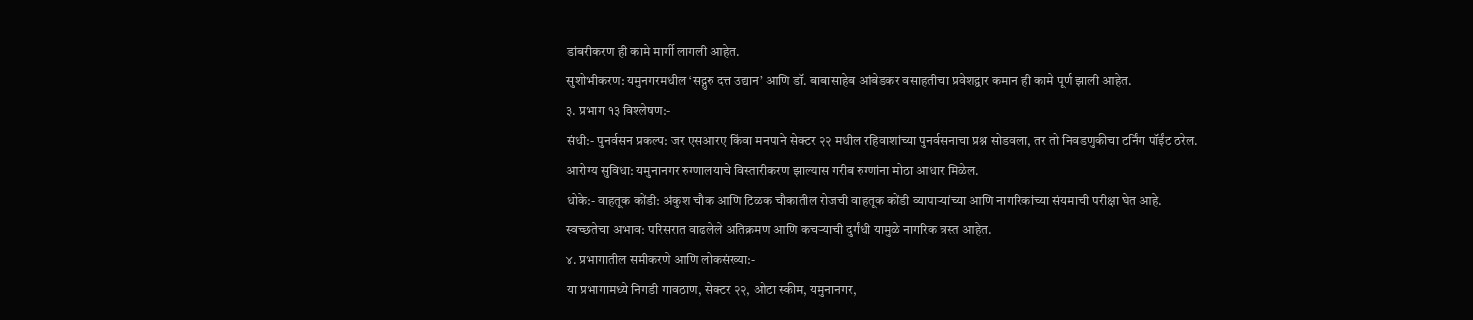डांबरीकरण ही कामे मार्गी लागली आहेत.
सुशोभीकरण: यमुनगरमधील ‘सद्गुरु दत्त उद्यान’ आणि डॉ. बाबासाहेब आंबेडकर वसाहतीचा प्रवेशद्वार कमान ही कामे पूर्ण झाली आहेत.
३. प्रभाग १३ विश्लेषण:-
संधी:- पुनर्वसन प्रकल्प: जर एसआरए किंवा मनपाने सेक्टर २२ मधील रहिवाशांच्या पुनर्वसनाचा प्रश्न सोडवला, तर तो निवडणुकीचा टर्निंग पॉईंट ठरेल.
आरोग्य सुविधा: यमुनानगर रुग्णालयाचे विस्तारीकरण झाल्यास गरीब रुग्णांना मोठा आधार मिळेल.
धोके:- वाहतूक कोंडी: अंकुश चौक आणि टिळक चौकातील रोजची वाहतूक कोंडी व्यापाऱ्यांच्या आणि नागरिकांच्या संयमाची परीक्षा घेत आहे.
स्वच्छतेचा अभाव: परिसरात वाढलेले अतिक्रमण आणि कचऱ्याची दुर्गंधी यामुळे नागरिक त्रस्त आहेत.
४. प्रभागातील समीकरणे आणि लोकसंख्या:-
या प्रभागामध्ये निगडी गावठाण, सेक्टर २२, ओटा स्कीम, यमुनानगर,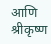आणि श्रीकृष्ण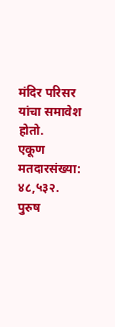मंदिर परिसर यांचा समावेश होतो.
एकूण मतदारसंख्या: ४८,५३२.
पुरुष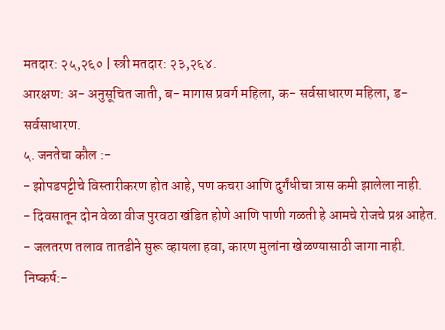मतदार: २५,२६० | स्त्री मतदार: २३,२६४.
आरक्षण: अ- अनुसूचित जाती, ब- मागास प्रवर्ग महिला, क- सर्वसाधारण महिला, ड- सर्वसाधारण.
५. जनतेचा कौल :-
- झोपडपट्टीचे विस्तारीकरण होत आहे, पण कचरा आणि दुर्गंधीचा त्रास कमी झालेला नाही.
- दिवसातून दोन वेळा वीज पुरवठा खंडित होणे आणि पाणी गळती हे आमचे रोजचे प्रश्न आहेत.
- जलतरण तलाव तातडीने सुरू व्हायला हवा, कारण मुलांना खेळण्यासाठी जागा नाही.
निष्कर्ष:-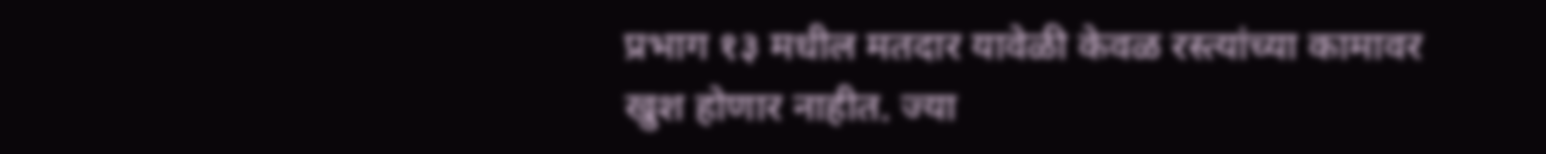प्रभाग १३ मधील मतदार यावेळी केवळ रस्त्यांच्या कामावर खुश होणार नाहीत. ज्या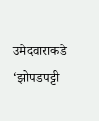उमेदवाराकडे ‘झोपडपट्टी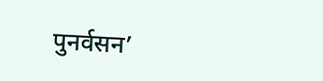पुनर्वसन’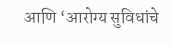आणि ‘आरोग्य सुविधांचे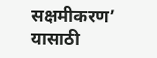सक्षमीकरण’ यासाठी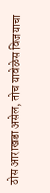ठोस आराखडा असेल, तोच यावेळेस विजयाचा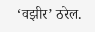‘वझीर’ ठरेल.